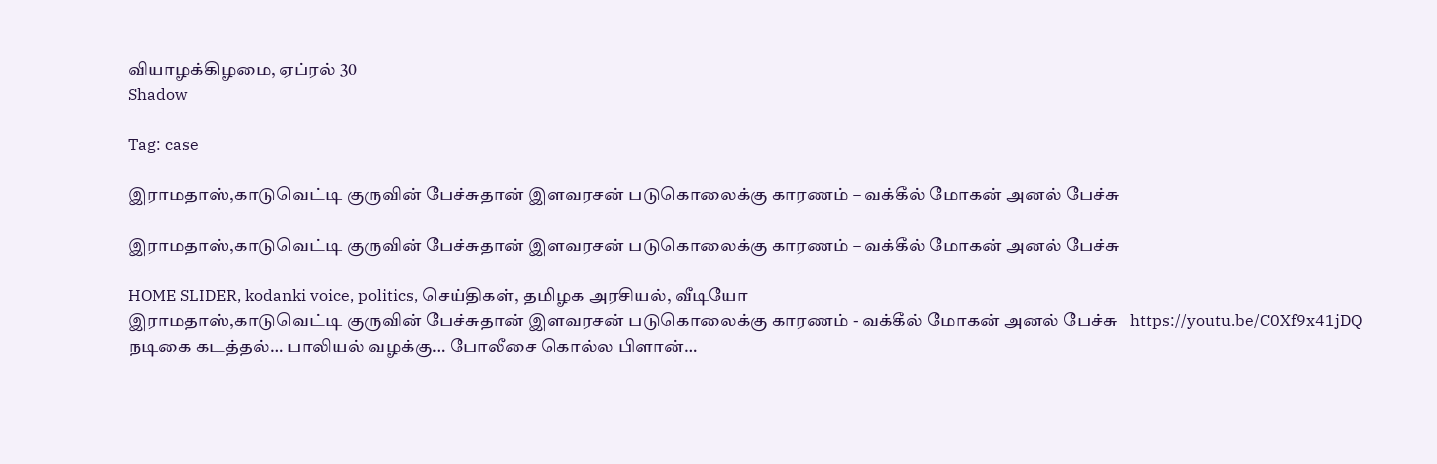வியாழக்கிழமை, ஏப்ரல் 30
Shadow

Tag: case

இராமதாஸ்,காடுவெட்டி குருவின் பேச்சுதான் இளவரசன் படுகொலைக்கு காரணம் – வக்கீல் மோகன் அனல் பேச்சு

இராமதாஸ்,காடுவெட்டி குருவின் பேச்சுதான் இளவரசன் படுகொலைக்கு காரணம் – வக்கீல் மோகன் அனல் பேச்சு

HOME SLIDER, kodanki voice, politics, செய்திகள், தமிழக அரசியல், வீடியோ
இராமதாஸ்,காடுவெட்டி குருவின் பேச்சுதான் இளவரசன் படுகொலைக்கு காரணம் - வக்கீல் மோகன் அனல் பேச்சு   https://youtu.be/C0Xf9x41jDQ
நடிகை கடத்தல்… பாலியல் வழக்கு… போலீசை கொல்ல பிளான்…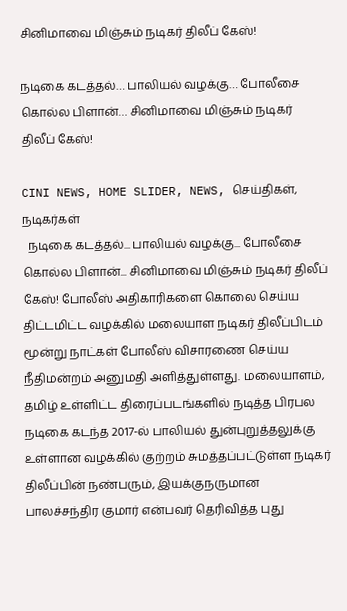சினிமாவை மிஞ்சும் நடிகர் திலீப் கேஸ்!

நடிகை கடத்தல்… பாலியல் வழக்கு… போலீசை கொல்ல பிளான்… சினிமாவை மிஞ்சும் நடிகர் திலீப் கேஸ்!

CINI NEWS, HOME SLIDER, NEWS, செய்திகள், நடிகர்கள்
  நடிகை கடத்தல்... பாலியல் வழக்கு... போலீசை கொல்ல பிளான்... சினிமாவை மிஞ்சும் நடிகர் திலீப் கேஸ்! போலீஸ் அதிகாரிகளை கொலை செய்ய திட்டமிட்ட வழக்கில் மலையாள நடிகர் திலீப்பிடம் மூன்று நாட்கள் போலீஸ் விசாரணை செய்ய நீதிமன்றம் அனுமதி அளித்துள்ளது. மலையாளம், தமிழ் உள்ளிட்ட திரைப்படங்களில் நடித்த பிரபல நடிகை கடந்த 2017-ல் பாலியல் துன்புறுத்தலுக்கு உள்ளான வழக்கில் குற்றம் சுமத்தப்பட்டுள்ள நடிகர் திலீப்பின் நண்பரும், இயக்குநருமான பாலச்சந்திர குமார் என்பவர் தெரிவித்த புது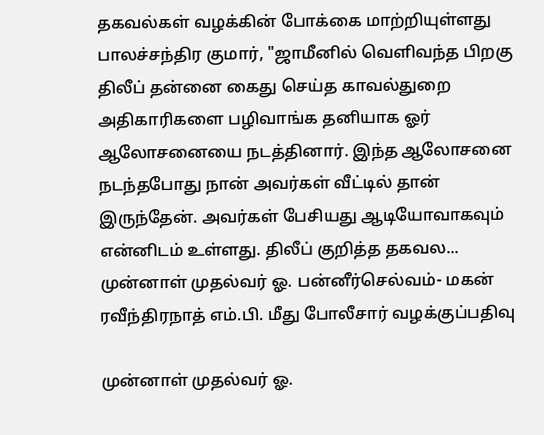தகவல்கள் வழக்கின் போக்கை மாற்றியுள்ளது பாலச்சந்திர குமார், "ஜாமீனில் வெளிவந்த பிறகு திலீப் தன்னை கைது செய்த காவல்துறை அதிகாரிகளை பழிவாங்க தனியாக ஓர் ஆலோசனையை நடத்தினார். இந்த ஆலோசனை நடந்தபோது நான் அவர்கள் வீட்டில் தான் இருந்தேன். அவர்கள் பேசியது ஆடியோவாகவும் என்னிடம் உள்ளது. திலீப் குறித்த தகவல...
முன்னாள் முதல்வர் ஓ. பன்னீர்செல்வம்- மகன் ரவீந்திரநாத் எம்.பி. மீது போலீசார் வழக்குப்பதிவு

முன்னாள் முதல்வர் ஓ.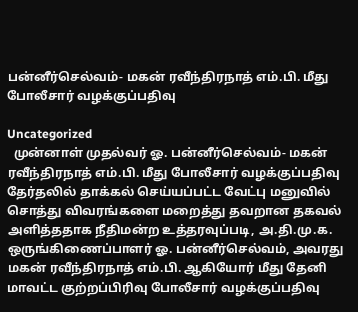பன்னீர்செல்வம்- மகன் ரவீந்திரநாத் எம்.பி. மீது போலீசார் வழக்குப்பதிவு

Uncategorized
  முன்னாள் முதல்வர் ஓ. பன்னீர்செல்வம்- மகன் ரவீந்திரநாத் எம்.பி. மீது போலீசார் வழக்குப்பதிவு தேர்தலில் தாக்கல் செய்யப்பட்ட வேட்பு மனுவில் சொத்து விவரங்களை மறைத்து தவறான தகவல் அளித்ததாக நீதிமன்ற உத்தரவுப்படி, அ.தி.மு.க. ஒருங்கிணைப்பாளர் ஓ. பன்னீர்செல்வம், அவரது மகன் ரவீந்திரநாத் எம்.பி. ஆகியோர் மீது தேனி மாவட்ட குற்றப்பிரிவு போலீசார் வழக்குப்பதிவு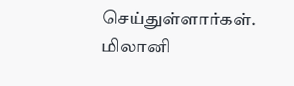செய்துள்ளார்கள். மிலானி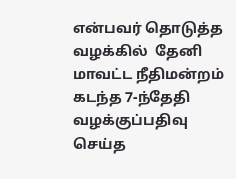என்பவர் தொடுத்த வழக்கில்  தேனி மாவட்ட நீதிமன்றம் கடந்த 7-ந்தேதி வழக்குப்பதிவு செய்த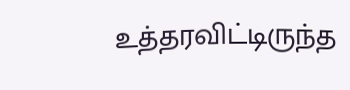உத்தரவிட்டிருந்த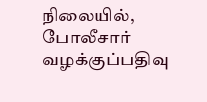நிலையில், போலீசார் வழக்குப்பதிவு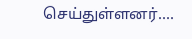செய்துள்ளனர்....